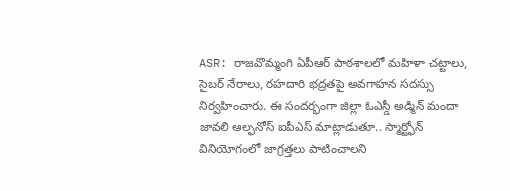ASR: రాజవొమ్మంగి ఏపీఆర్ పాఠశాలలో మహిళా చట్టాలు, సైబర్ నేరాలు, రహదారి భద్రతపై అవగాహన సదస్సు నిర్వహించారు. ఈ సందర్భంగా జిల్లా ఓఎస్డీ అడ్మిన్ మందా జావలి ఆల్ఫనోస్ ఐపీఎస్ మాట్లాడుతూ.. స్మార్ట్ఫోన్ వినియోగంలో జాగ్రత్తలు పాటించాలని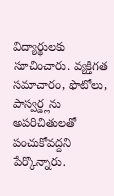విద్యార్థులకు సూచించారు. వ్యక్తిగత సమాచారం, ఫొటోలు, పాస్వర్డ్లను అపరిచితులతో పంచుకోవద్దని పేర్కొన్నారు.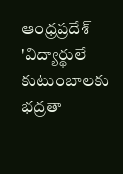ఆంధ్రప్రదేశ్
'విద్యార్థులే కుటుంబాలకు భద్రతా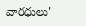వారధులు'